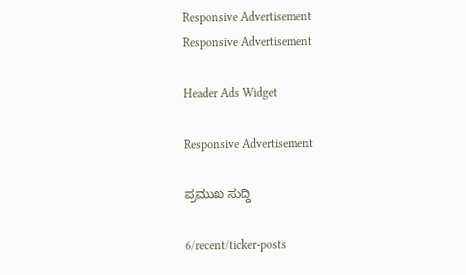Responsive Advertisement
Responsive Advertisement

Header Ads Widget

Responsive Advertisement

ಪ್ರಮುಖ ಸುದ್ದಿ

6/recent/ticker-posts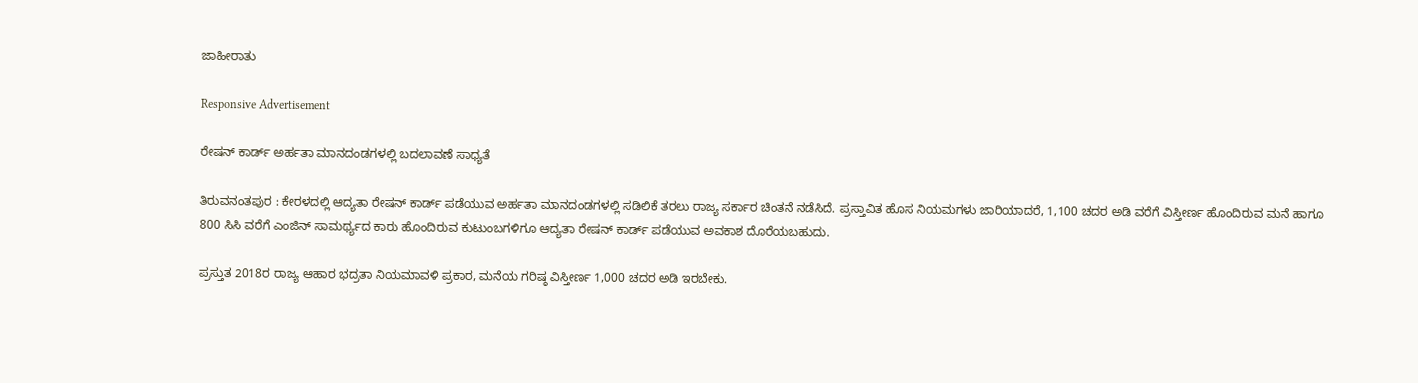ಜಾಹೀರಾತು

Responsive Advertisement

ರೇಷನ್ ಕಾರ್ಡ್ ಅರ್ಹತಾ ಮಾನದಂಡಗಳಲ್ಲಿ ಬದಲಾವಣೆ ಸಾಧ್ಯತೆ

ತಿರುವನಂತಪುರ : ಕೇರಳದಲ್ಲಿ ಆದ್ಯತಾ ರೇಷನ್ ಕಾರ್ಡ್ ಪಡೆಯುವ ಅರ್ಹತಾ ಮಾನದಂಡಗಳಲ್ಲಿ ಸಡಿಲಿಕೆ ತರಲು ರಾಜ್ಯ ಸರ್ಕಾರ ಚಿಂತನೆ ನಡೆಸಿದೆ. ಪ್ರಸ್ತಾವಿತ ಹೊಸ ನಿಯಮಗಳು ಜಾರಿಯಾದರೆ, 1,100 ಚದರ ಅಡಿ ವರೆಗೆ ವಿಸ್ತೀರ್ಣ ಹೊಂದಿರುವ ಮನೆ ಹಾಗೂ 800 ಸಿಸಿ ವರೆಗೆ ಎಂಜಿನ್ ಸಾಮರ್ಥ್ಯದ ಕಾರು ಹೊಂದಿರುವ ಕುಟುಂಬಗಳಿಗೂ ಆದ್ಯತಾ ರೇಷನ್ ಕಾರ್ಡ್ ಪಡೆಯುವ ಅವಕಾಶ ದೊರೆಯಬಹುದು.

ಪ್ರಸ್ತುತ 2018ರ ರಾಜ್ಯ ಆಹಾರ ಭದ್ರತಾ ನಿಯಮಾವಳಿ ಪ್ರಕಾರ, ಮನೆಯ ಗರಿಷ್ಠ ವಿಸ್ತೀರ್ಣ 1,000 ಚದರ ಅಡಿ ಇರಬೇಕು.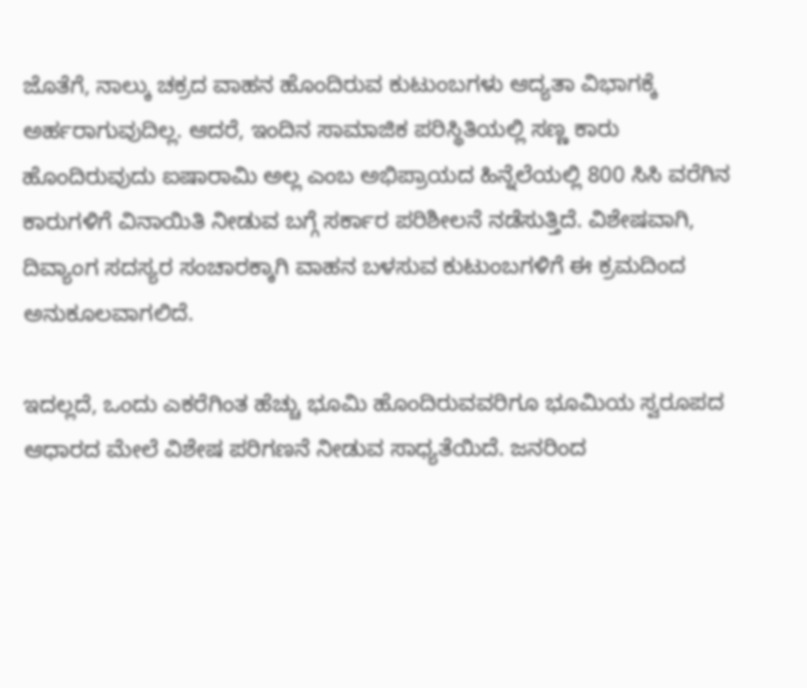ಜೊತೆಗೆ, ನಾಲ್ಕು ಚಕ್ರದ ವಾಹನ ಹೊಂದಿರುವ ಕುಟುಂಬಗಳು ಆದ್ಯತಾ ವಿಭಾಗಕ್ಕೆ ಅರ್ಹರಾಗುವುದಿಲ್ಲ. ಆದರೆ, ಇಂದಿನ ಸಾಮಾಜಿಕ ಪರಿಸ್ಥಿತಿಯಲ್ಲಿ ಸಣ್ಣ ಕಾರು ಹೊಂದಿರುವುದು ಐಷಾರಾಮಿ ಅಲ್ಲ ಎಂಬ ಅಭಿಪ್ರಾಯದ ಹಿನ್ನೆಲೆಯಲ್ಲಿ 800 ಸಿಸಿ ವರೆಗಿನ ಕಾರುಗಳಿಗೆ ವಿನಾಯಿತಿ ನೀಡುವ ಬಗ್ಗೆ ಸರ್ಕಾರ ಪರಿಶೀಲನೆ ನಡೆಸುತ್ತಿದೆ. ವಿಶೇಷವಾಗಿ, ದಿವ್ಯಾಂಗ ಸದಸ್ಯರ ಸಂಚಾರಕ್ಕಾಗಿ ವಾಹನ ಬಳಸುವ ಕುಟುಂಬಗಳಿಗೆ ಈ ಕ್ರಮದಿಂದ ಅನುಕೂಲವಾಗಲಿದೆ.

ಇದಲ್ಲದೆ, ಒಂದು ಎಕರೆಗಿಂತ ಹೆಚ್ಚು ಭೂಮಿ ಹೊಂದಿರುವವರಿಗೂ ಭೂಮಿಯ ಸ್ವರೂಪದ ಆಧಾರದ ಮೇಲೆ ವಿಶೇಷ ಪರಿಗಣನೆ ನೀಡುವ ಸಾಧ್ಯತೆಯಿದೆ. ಜನರಿಂದ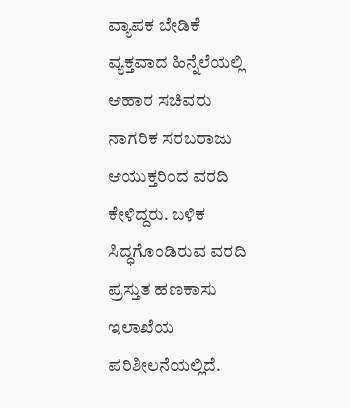ವ್ಯಾಪಕ ಬೇಡಿಕೆ ವ್ಯಕ್ತವಾದ ಹಿನ್ನೆಲೆಯಲ್ಲಿ ಆಹಾರ ಸಚಿವರು ನಾಗರಿಕ ಸರಬರಾಜು ಆಯುಕ್ತರಿಂದ ವರದಿ ಕೇಳಿದ್ದರು. ಬಳಿಕ ಸಿದ್ಧಗೊಂಡಿರುವ ವರದಿ ಪ್ರಸ್ತುತ ಹಣಕಾಸು ಇಲಾಖೆಯ ಪರಿಶೀಲನೆಯಲ್ಲಿದೆ.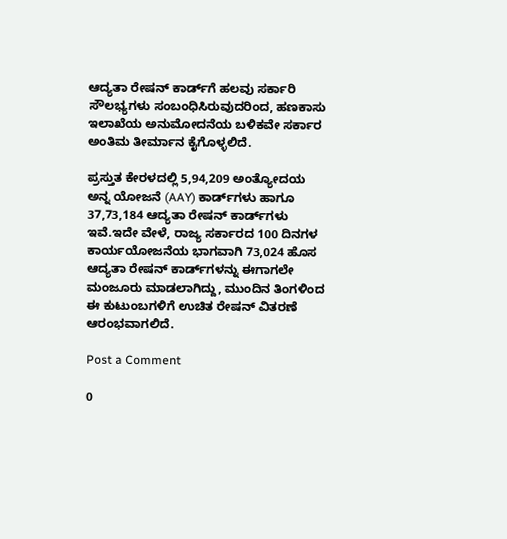ಆದ್ಯತಾ ರೇಷನ್ ಕಾರ್ಡ್‌ಗೆ ಹಲವು ಸರ್ಕಾರಿ ಸೌಲಭ್ಯಗಳು ಸಂಬಂಧಿಸಿರುವುದರಿಂದ, ಹಣಕಾಸು ಇಲಾಖೆಯ ಅನುಮೋದನೆಯ ಬಳಿಕವೇ ಸರ್ಕಾರ ಅಂತಿಮ ತೀರ್ಮಾನ ಕೈಗೊಳ್ಳಲಿದೆ.

ಪ್ರಸ್ತುತ ಕೇರಳದಲ್ಲಿ 5,94,209 ಅಂತ್ಯೋದಯ ಅನ್ನ ಯೋಜನೆ (AAY) ಕಾರ್ಡ್‌ಗಳು ಹಾಗೂ 37,73,184 ಆದ್ಯತಾ ರೇಷನ್ ಕಾರ್ಡ್‌ಗಳು ಇವೆ.ಇದೇ ವೇಳೆ, ರಾಜ್ಯ ಸರ್ಕಾರದ 100 ದಿನಗಳ ಕಾರ್ಯಯೋಜನೆಯ ಭಾಗವಾಗಿ 73,024 ಹೊಸ ಆದ್ಯತಾ ರೇಷನ್ ಕಾರ್ಡ್‌ಗಳನ್ನು ಈಗಾಗಲೇ ಮಂಜೂರು ಮಾಡಲಾಗಿದ್ದು, ಮುಂದಿನ ತಿಂಗಳಿಂದ ಈ ಕುಟುಂಬಗಳಿಗೆ ಉಚಿತ ರೇಷನ್ ವಿತರಣೆ ಆರಂಭವಾಗಲಿದೆ.

Post a Comment

0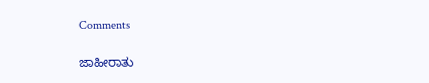Comments

ಜಾಹೀರಾತು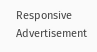Responsive Advertisement